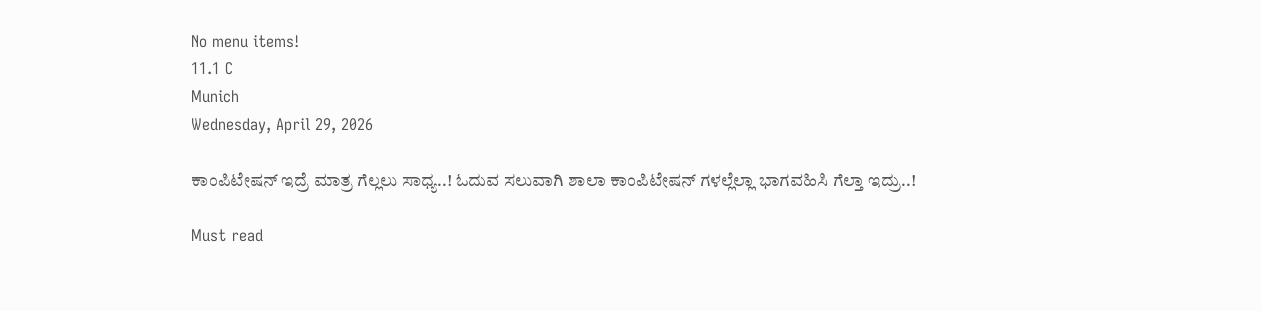No menu items!
11.1 C
Munich
Wednesday, April 29, 2026

ಕಾಂಪಿಟೇಷನ್ ಇದ್ರೆ ಮಾತ್ರ ಗೆಲ್ಲಲು ಸಾಧ್ಯ..! ಓದುವ ಸಲುವಾಗಿ ಶಾಲಾ ಕಾಂಪಿಟೇಷನ್ ಗಳಲ್ಲೆಲ್ಲಾ ಭಾಗವಹಿಸಿ ಗೆಲ್ತಾ ಇದ್ರು..!

Must read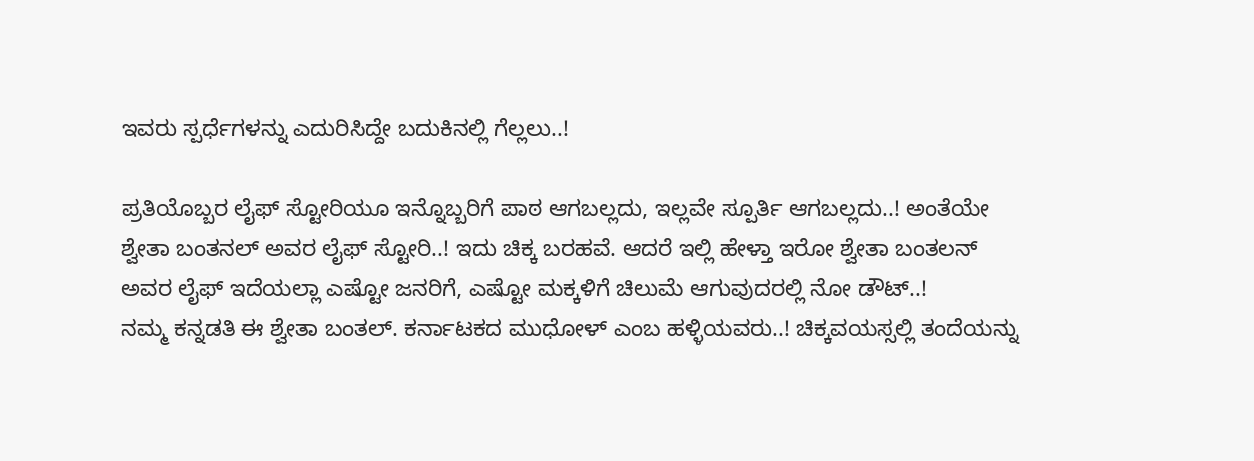ಇವರು ಸ್ಪರ್ಧೆಗಳನ್ನು ಎದುರಿಸಿದ್ದೇ ಬದುಕಿನಲ್ಲಿ ಗೆಲ್ಲಲು..!

ಪ್ರತಿಯೊಬ್ಬರ ಲೈಫ್ ಸ್ಟೋರಿಯೂ ಇನ್ನೊಬ್ಬರಿಗೆ ಪಾಠ ಆಗಬಲ್ಲದು, ಇಲ್ಲವೇ ಸ್ಪೂರ್ತಿ ಆಗಬಲ್ಲದು..! ಅಂತೆಯೇ ಶ್ವೇತಾ ಬಂತನಲ್ ಅವರ ಲೈಫ್ ಸ್ಟೋರಿ..! ಇದು ಚಿಕ್ಕ ಬರಹವೆ. ಆದರೆ ಇಲ್ಲಿ ಹೇಳ್ತಾ ಇರೋ ಶ್ವೇತಾ ಬಂತಲನ್ ಅವರ ಲೈಫ್ ಇದೆಯಲ್ಲಾ ಎಷ್ಟೋ ಜನರಿಗೆ, ಎಷ್ಟೋ ಮಕ್ಕಳಿಗೆ ಚಿಲುಮೆ ಆಗುವುದರಲ್ಲಿ ನೋ ಡೌಟ್..!
ನಮ್ಮ ಕನ್ನಡತಿ ಈ ಶ್ವೇತಾ ಬಂತಲ್. ಕರ್ನಾಟಕದ ಮುಧೋಳ್ ಎಂಬ ಹಳ್ಳಿಯವರು..! ಚಿಕ್ಕವಯಸ್ಸಲ್ಲಿ ತಂದೆಯನ್ನು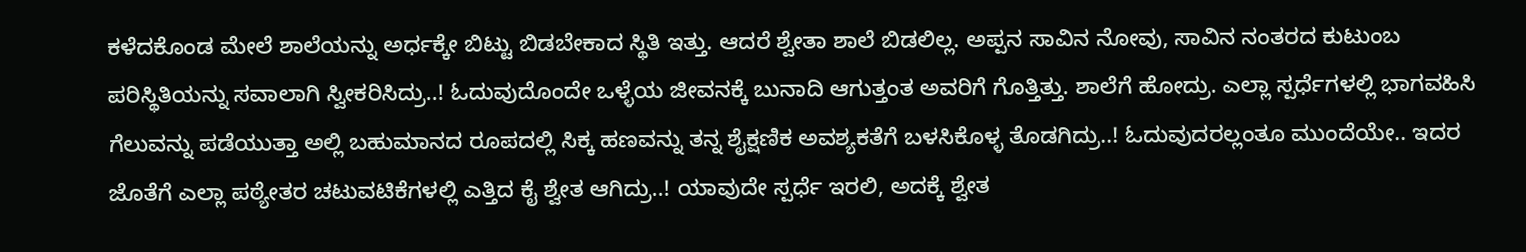ಕಳೆದಕೊಂಡ ಮೇಲೆ ಶಾಲೆಯನ್ನು ಅರ್ಧಕ್ಕೇ ಬಿಟ್ಟು ಬಿಡಬೇಕಾದ ಸ್ಥಿತಿ ಇತ್ತು. ಆದರೆ ಶ್ವೇತಾ ಶಾಲೆ ಬಿಡಲಿಲ್ಲ. ಅಪ್ಪನ ಸಾವಿನ ನೋವು, ಸಾವಿನ ನಂತರದ ಕುಟುಂಬ ಪರಿಸ್ಥಿತಿಯನ್ನು ಸವಾಲಾಗಿ ಸ್ವೀಕರಿಸಿದ್ರು..! ಓದುವುದೊಂದೇ ಒಳ್ಳೆಯ ಜೀವನಕ್ಕೆ ಬುನಾದಿ ಆಗುತ್ತಂತ ಅವರಿಗೆ ಗೊತ್ತಿತ್ತು. ಶಾಲೆಗೆ ಹೋದ್ರು. ಎಲ್ಲಾ ಸ್ಪರ್ಧೆಗಳಲ್ಲಿ ಭಾಗವಹಿಸಿ ಗೆಲುವನ್ನು ಪಡೆಯುತ್ತಾ ಅಲ್ಲಿ ಬಹುಮಾನದ ರೂಪದಲ್ಲಿ ಸಿಕ್ಕ ಹಣವನ್ನು ತನ್ನ ಶೈಕ್ಷಣಿಕ ಅವಶ್ಯಕತೆಗೆ ಬಳಸಿಕೊಳ್ಳ ತೊಡಗಿದ್ರು..! ಓದುವುದರಲ್ಲಂತೂ ಮುಂದೆಯೇ.. ಇದರ ಜೊತೆಗೆ ಎಲ್ಲಾ ಪಠ್ಯೇತರ ಚಟುವಟಿಕೆಗಳಲ್ಲಿ ಎತ್ತಿದ ಕೈ ಶ್ವೇತ ಆಗಿದ್ರು..! ಯಾವುದೇ ಸ್ಪರ್ಧೆ ಇರಲಿ, ಅದಕ್ಕೆ ಶ್ವೇತ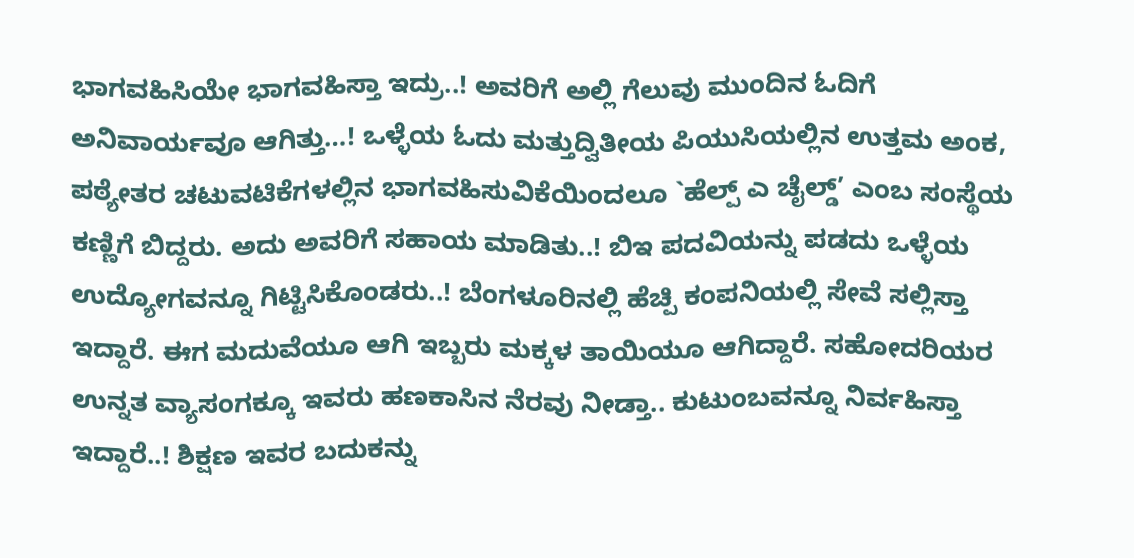ಭಾಗವಹಿಸಿಯೇ ಭಾಗವಹಿಸ್ತಾ ಇದ್ರು..! ಅವರಿಗೆ ಅಲ್ಲಿ ಗೆಲುವು ಮುಂದಿನ ಓದಿಗೆ ಅನಿವಾರ್ಯವೂ ಆಗಿತ್ತು…! ಒಳ್ಳೆಯ ಓದು ಮತ್ತುದ್ವಿತೀಯ ಪಿಯುಸಿಯಲ್ಲಿನ ಉತ್ತಮ ಅಂಕ, ಪಠ್ಯೇತರ ಚಟುವಟಿಕೆಗಳಲ್ಲಿನ ಭಾಗವಹಿಸುವಿಕೆಯಿಂದಲೂ `ಹೆಲ್ಪ್ ಎ ಚೈಲ್ಡ್’ ಎಂಬ ಸಂಸ್ಥೆಯ ಕಣ್ಣಿಗೆ ಬಿದ್ದರು. ಅದು ಅವರಿಗೆ ಸಹಾಯ ಮಾಡಿತು..! ಬಿಇ ಪದವಿಯನ್ನು ಪಡದು ಒಳ್ಳೆಯ ಉದ್ಯೋಗವನ್ನೂ ಗಿಟ್ಟಿಸಿಕೊಂಡರು..! ಬೆಂಗಳೂರಿನಲ್ಲಿ ಹೆಚ್ಪಿ ಕಂಪನಿಯಲ್ಲಿ ಸೇವೆ ಸಲ್ಲಿಸ್ತಾ ಇದ್ದಾರೆ. ಈಗ ಮದುವೆಯೂ ಆಗಿ ಇಬ್ಬರು ಮಕ್ಕಳ ತಾಯಿಯೂ ಆಗಿದ್ದಾರೆ. ಸಹೋದರಿಯರ ಉನ್ನತ ವ್ಯಾಸಂಗಕ್ಕೂ ಇವರು ಹಣಕಾಸಿನ ನೆರವು ನೀಡ್ತಾ.. ಕುಟುಂಬವನ್ನೂ ನಿರ್ವಹಿಸ್ತಾ ಇದ್ದಾರೆ..! ಶಿಕ್ಷಣ ಇವರ ಬದುಕನ್ನು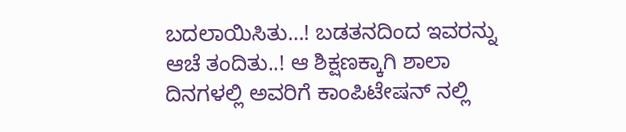ಬದಲಾಯಿಸಿತು…! ಬಡತನದಿಂದ ಇವರನ್ನು ಆಚೆ ತಂದಿತು..! ಆ ಶಿಕ್ಷಣಕ್ಕಾಗಿ ಶಾಲಾ ದಿನಗಳಲ್ಲಿ ಅವರಿಗೆ ಕಾಂಪಿಟೇಷನ್ ನಲ್ಲಿ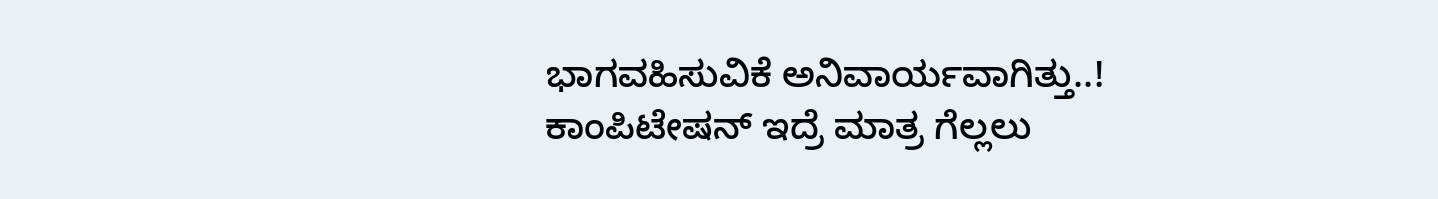ಭಾಗವಹಿಸುವಿಕೆ ಅನಿವಾರ್ಯವಾಗಿತ್ತು..! ಕಾಂಪಿಟೇಷನ್ ಇದ್ರೆ ಮಾತ್ರ ಗೆಲ್ಲಲು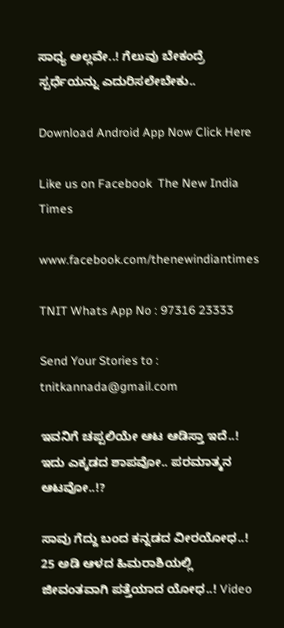ಸಾಧ್ಯ ಅಲ್ಲವೇ..! ಗೆಲುವು ಬೇಕಂದ್ರೆ ಸ್ಪರ್ಧೆಯನ್ನು ಎದುರಿಸಲೇಬೇಕು..

Download Android App Now Click Here

Like us on Facebook  The New India Times

www.facebook.com/thenewindiantimes

TNIT Whats App No : 97316 23333

Send Your Stories to : tnitkannada@gmail.com

ಇವನಿಗೆ ಚಪ್ಪಲಿಯೇ ಆಟ ಆಡಿಸ್ತಾ ಇದೆ..! ಇದು ಎಕ್ಕಡದ ಶಾಪವೋ.. ಪರಮಾತ್ಮನ ಆಟವೋ..!?

ಸಾವು ಗೆದ್ದು ಬಂದ ಕನ್ನಡದ ವೀರಯೋಧ..! 25 ಅಡಿ ಆಳದ ಹಿಮರಾಶಿಯಲ್ಲಿ ಜೀವಂತವಾಗಿ ಪತ್ತೆಯಾದ ಯೋಧ..! Video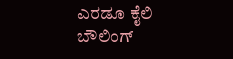ಎರಡೂ ಕೈಲಿ ಬೌಲಿಂಗ್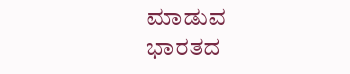ಮಾಡುವ ಭಾರತದ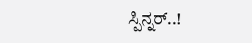ಸ್ಪಿನ್ನರ್..!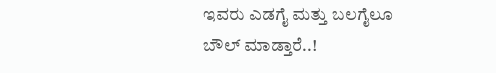ಇವರು ಎಡಗೈ ಮತ್ತು ಬಲಗೈಲೂ ಬೌಲ್ ಮಾಡ್ತಾರೆ..!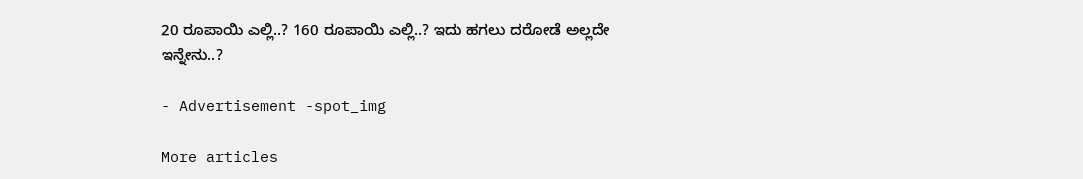20 ರೂಪಾಯಿ ಎಲ್ಲಿ..? 160 ರೂಪಾಯಿ ಎಲ್ಲಿ..? ಇದು ಹಗಲು ದರೋಡೆ ಅಲ್ಲದೇ ಇನ್ನೇನು..?

- Advertisement -spot_img

More articles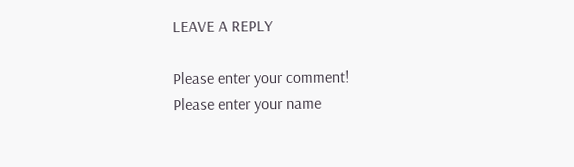LEAVE A REPLY

Please enter your comment!
Please enter your name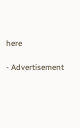here

- Advertisement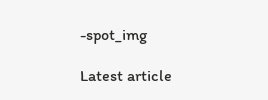-spot_img

Latest article